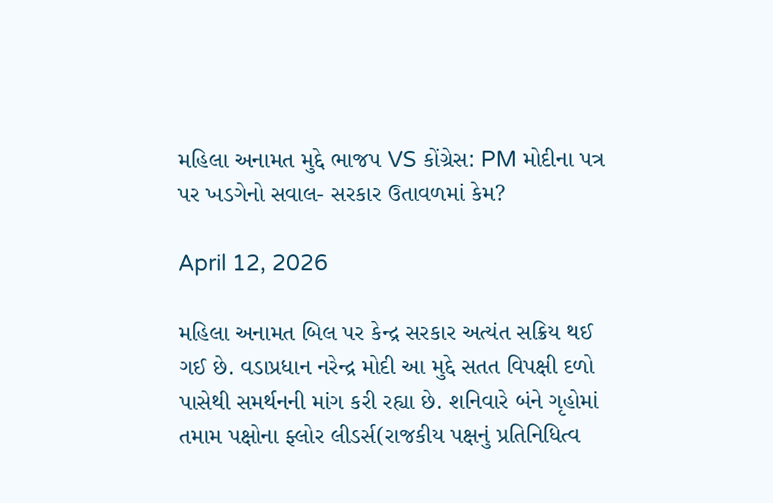મહિલા અનામત મુદ્દે ભાજપ VS કોંગ્રેસ: PM મોદીના પત્ર પર ખડગેનો સવાલ- સરકાર ઉતાવળમાં કેમ?

April 12, 2026

મહિલા અનામત બિલ પર કેન્દ્ર સરકાર અત્યંત સક્રિય થઈ ગઈ છે. વડાપ્રધાન નરેન્દ્ર મોદી આ મુદ્દે સતત વિપક્ષી દળો પાસેથી સમર્થનની માંગ કરી રહ્યા છે. શનિવારે બંને ગૃહોમાં તમામ પક્ષોના ફ્લોર લીડર્સ(રાજકીય પક્ષનું પ્રતિનિધિત્વ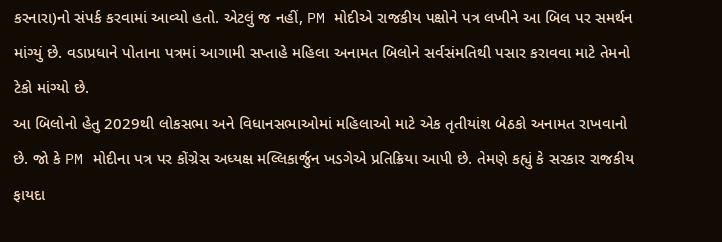કરનારા)નો સંપર્ક કરવામાં આવ્યો હતો. એટલું જ નહીં, PM મોદીએ રાજકીય પક્ષોને પત્ર લખીને આ બિલ પર સમર્થન માંગ્યું છે. વડાપ્રધાને પોતાના પત્રમાં આગામી સપ્તાહે મહિલા અનામત બિલોને સર્વસંમતિથી પસાર કરાવવા માટે તેમનો ટેકો માંગ્યો છે.
આ બિલોનો હેતુ 2029થી લોકસભા અને વિધાનસભાઓમાં મહિલાઓ માટે એક તૃતીયાંશ બેઠકો અનામત રાખવાનો છે. જો કે PM મોદીના પત્ર પર કોંગ્રેસ અધ્યક્ષ મલ્લિકાર્જુન ખડગેએ પ્રતિક્રિયા આપી છે. તેમણે કહ્યું કે સરકાર રાજકીય ફાયદા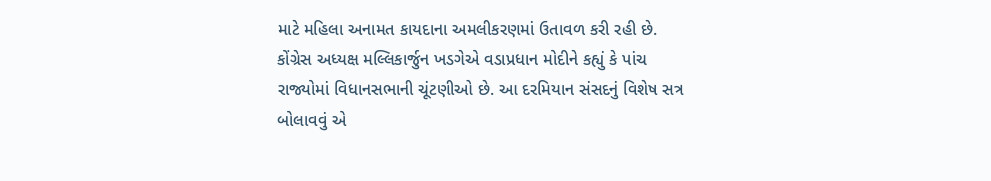માટે મહિલા અનામત કાયદાના અમલીકરણમાં ઉતાવળ કરી રહી છે. કોંગ્રેસ અધ્યક્ષ મલ્લિકાર્જુન ખડગેએ વડાપ્રધાન મોદીને કહ્યું કે પાંચ રાજ્યોમાં વિધાનસભાની ચૂંટણીઓ છે. આ દરમિયાન સંસદનું વિશેષ સત્ર બોલાવવું એ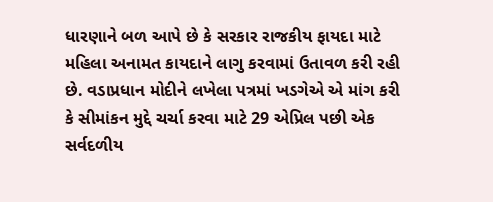ધારણાને બળ આપે છે કે સરકાર રાજકીય ફાયદા માટે મહિલા અનામત કાયદાને લાગુ કરવામાં ઉતાવળ કરી રહી છે. વડાપ્રધાન મોદીને લખેલા પત્રમાં ખડગેએ એ માંગ કરી કે સીમાંકન મુદ્દે ચર્ચા કરવા માટે 29 એપ્રિલ પછી એક સર્વદળીય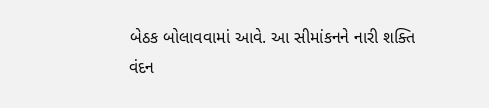બેઠક બોલાવવામાં આવે. આ સીમાંકનને નારી શક્તિ વંદન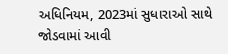અધિનિયમ, 2023માં સુધારાઓ સાથે જોડવામાં આવી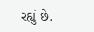રહ્યું છે.